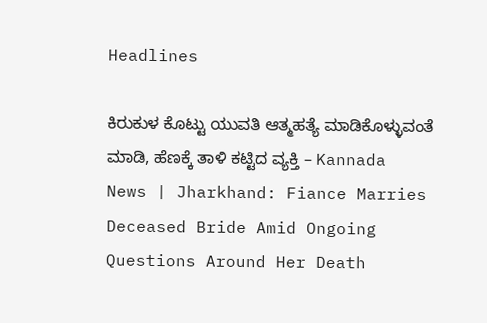Headlines

ಕಿರುಕುಳ ಕೊಟ್ಟು ಯುವತಿ ಆತ್ಮಹತ್ಯೆ ಮಾಡಿಕೊಳ್ಳುವಂತೆ ಮಾಡಿ, ಹೆಣಕ್ಕೆ ತಾಳಿ ಕಟ್ಟಿದ ವ್ಯಕ್ತಿ – Kannada News | Jharkhand: Fiance Marries Deceased Bride Amid Ongoing Questions Around Her Death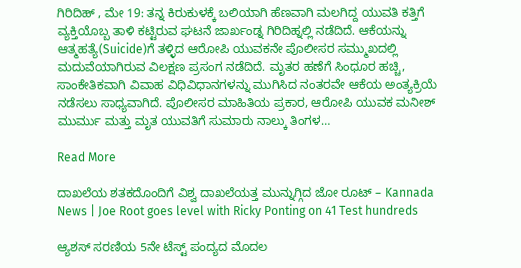ಗಿರಿದಿಹ್ , ಮೇ 19: ತನ್ನ ಕಿರುಕುಳಕ್ಕೆ ಬಲಿಯಾಗಿ ಹೆಣವಾಗಿ ಮಲಗಿದ್ದ ಯುವತಿ ಕತ್ತಿಗೆ ವ್ಯಕ್ತಿಯೊಬ್ಬ ತಾಳಿ ಕಟ್ಟಿರುವ ಘಟನೆ ಜಾರ್ಖಂಡ್ನ ಗಿರಿದಿಹ್ನಲ್ಲಿ ನಡೆದಿದೆ. ಆಕೆಯನ್ನು ಆತ್ಮಹತ್ಯೆ(Suicide)ಗೆ ತಳ್ಳಿದ ಆರೋಪಿ ಯುವಕನೇ ಪೊಲೀಸರ ಸಮ್ಮುಖದಲ್ಲಿ ಮದುವೆಯಾಗಿರುವ ವಿಲಕ್ಷಣ ಪ್ರಸಂಗ ನಡೆದಿದೆ. ಮೃತರ ಹಣೆಗೆ ಸಿಂಧೂರ ಹಚ್ಚಿ, ಸಾಂಕೇತಿಕವಾಗಿ ವಿವಾಹ ವಿಧಿವಿಧಾನಗಳನ್ನು ಮುಗಿಸಿದ ನಂತರವೇ ಆಕೆಯ ಅಂತ್ಯಕ್ರಿಯೆ ನಡೆಸಲು ಸಾಧ್ಯವಾಗಿದೆ. ಪೊಲೀಸರ ಮಾಹಿತಿಯ ಪ್ರಕಾರ, ಆರೋಪಿ ಯುವಕ ಮನೀಶ್ ಮುರ್ಮು ಮತ್ತು ಮೃತ ಯುವತಿಗೆ ಸುಮಾರು ನಾಲ್ಕು ತಿಂಗಳ…

Read More

ದಾಖಲೆಯ ಶತಕದೊಂದಿಗೆ ವಿಶ್ವ ದಾಖಲೆಯತ್ತ ಮುನ್ನುಗ್ಗಿದ ಜೋ ರೂಟ್ – Kannada News | Joe Root goes level with Ricky Ponting on 41 Test hundreds

ಆ್ಯಶಸ್ ಸರಣಿಯ 5ನೇ ಟೆಸ್ಟ್ ಪಂದ್ಯದ ಮೊದಲ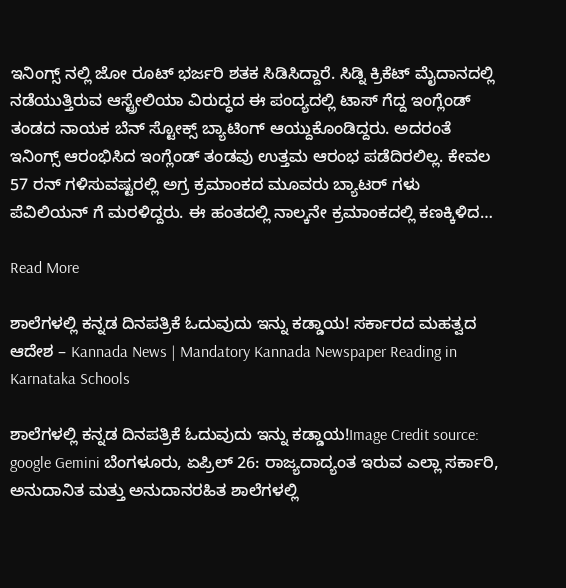ಇನಿಂಗ್ಸ್ ನಲ್ಲಿ ಜೋ ರೂಟ್ ಭರ್ಜರಿ ಶತಕ ಸಿಡಿಸಿದ್ದಾರೆ. ಸಿಡ್ನಿ ಕ್ರಿಕೆಟ್ ಮೈದಾನದಲ್ಲಿ ನಡೆಯುತ್ತಿರುವ ಆಸ್ಟ್ರೇಲಿಯಾ ವಿರುದ್ಧದ ಈ ಪಂದ್ಯದಲ್ಲಿ ಟಾಸ್ ಗೆದ್ದ ಇಂಗ್ಲೆಂಡ್ ತಂಡದ ನಾಯಕ ಬೆನ್ ಸ್ಟೋಕ್ಸ್ ಬ್ಯಾಟಿಂಗ್ ಆಯ್ದುಕೊಂಡಿದ್ದರು. ಅದರಂತೆ ಇನಿಂಗ್ಸ್ ಆರಂಭಿಸಿದ ಇಂಗ್ಲೆಂಡ್ ತಂಡವು ಉತ್ತಮ ಆರಂಭ ಪಡೆದಿರಲಿಲ್ಲ. ಕೇವಲ 57 ರನ್ ಗಳಿಸುವಷ್ಟರಲ್ಲಿ ಅಗ್ರ ಕ್ರಮಾಂಕದ ಮೂವರು ಬ್ಯಾಟರ್ ಗಳು ಪೆವಿಲಿಯನ್ ಗೆ ಮರಳಿದ್ದರು. ಈ ಹಂತದಲ್ಲಿ ನಾಲ್ಕನೇ ಕ್ರಮಾಂಕದಲ್ಲಿ ಕಣಕ್ಕಿಳಿದ…

Read More

ಶಾಲೆಗಳಲ್ಲಿ ಕನ್ನಡ ದಿನಪತ್ರಿಕೆ ಓದುವುದು ಇನ್ನು ಕಡ್ಡಾಯ! ಸರ್ಕಾರದ ಮಹತ್ವದ ಆದೇಶ – Kannada News | Mandatory Kannada Newspaper Reading in Karnataka Schools

ಶಾಲೆಗಳಲ್ಲಿ ಕನ್ನಡ ದಿನಪತ್ರಿಕೆ ಓದುವುದು ಇನ್ನು ಕಡ್ಡಾಯ!Image Credit source: google Gemini ಬೆಂಗಳೂರು, ಏಪ್ರಿಲ್ 26: ರಾಜ್ಯದಾದ್ಯಂತ ಇರುವ ಎಲ್ಲಾ ಸರ್ಕಾರಿ, ಅನುದಾನಿತ ಮತ್ತು ಅನುದಾನರಹಿತ ಶಾಲೆಗಳಲ್ಲಿ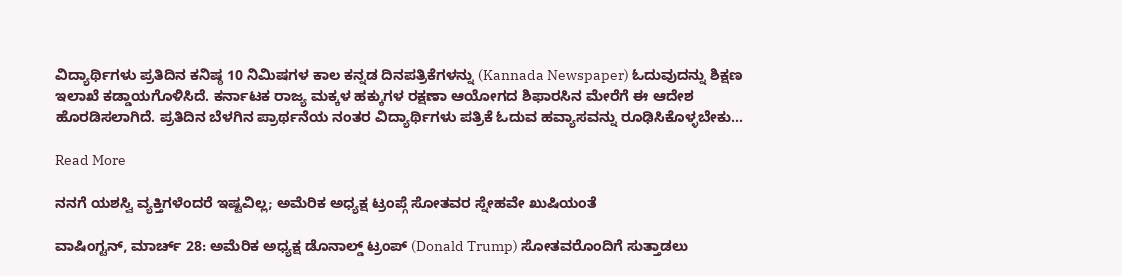ವಿದ್ಯಾರ್ಥಿಗಳು ಪ್ರತಿದಿನ ಕನಿಷ್ಠ 10 ನಿಮಿಷಗಳ ಕಾಲ ಕನ್ನಡ ದಿನಪತ್ರಿಕೆಗಳನ್ನು (Kannada Newspaper) ಓದುವುದನ್ನು ಶಿಕ್ಷಣ ಇಲಾಖೆ ಕಡ್ಡಾಯಗೊಳಿಸಿದೆ. ಕರ್ನಾಟಕ ರಾಜ್ಯ ಮಕ್ಕಳ ಹಕ್ಕುಗಳ ರಕ್ಷಣಾ ಆಯೋಗದ ಶಿಫಾರಸಿನ ಮೇರೆಗೆ ಈ ಆದೇಶ ಹೊರಡಿಸಲಾಗಿದೆ. ಪ್ರತಿದಿನ ಬೆಳಗಿನ ಪ್ರಾರ್ಥನೆಯ ನಂತರ ವಿದ್ಯಾರ್ಥಿಗಳು ಪತ್ರಿಕೆ ಓದುವ ಹವ್ಯಾಸವನ್ನು ರೂಢಿಸಿಕೊಳ್ಳಬೇಕು…

Read More

ನನಗೆ ಯಶಸ್ವಿ ವ್ಯಕ್ತಿಗಳೆಂದರೆ ಇಷ್ಟವಿಲ್ಲ; ಅಮೆರಿಕ ಅಧ್ಯಕ್ಷ ಟ್ರಂಪ್ಗೆ ಸೋತವರ ಸ್ನೇಹವೇ ಖುಷಿಯಂತೆ

ವಾಷಿಂಗ್ಟನ್, ಮಾರ್ಚ್ 28: ಅಮೆರಿಕ ಅಧ್ಯಕ್ಷ ಡೊನಾಲ್ಡ್ ಟ್ರಂಪ್ (Donald Trump) ಸೋತವರೊಂದಿಗೆ ಸುತ್ತಾಡಲು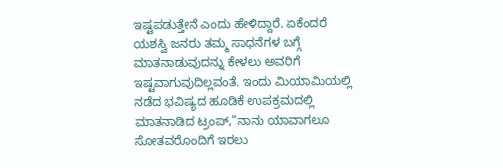ಇಷ್ಟಪಡುತ್ತೇನೆ ಎಂದು ಹೇಳಿದ್ದಾರೆ. ಏಕೆಂದರೆ ಯಶಸ್ವಿ ಜನರು ತಮ್ಮ ಸಾಧನೆಗಳ ಬಗ್ಗೆ ಮಾತನಾಡುವುದನ್ನು ಕೇಳಲು ಅವರಿಗೆ ಇಷ್ಟವಾಗುವುದಿಲ್ಲವಂತೆ. ಇಂದು ಮಿಯಾಮಿಯಲ್ಲಿ ನಡೆದ ಭವಿಷ್ಯದ ಹೂಡಿಕೆ ಉಪಕ್ರಮದಲ್ಲಿ ಮಾತನಾಡಿದ ಟ್ರಂಪ್,”ನಾನು ಯಾವಾಗಲೂ ಸೋತವರೊಂದಿಗೆ ಇರಲು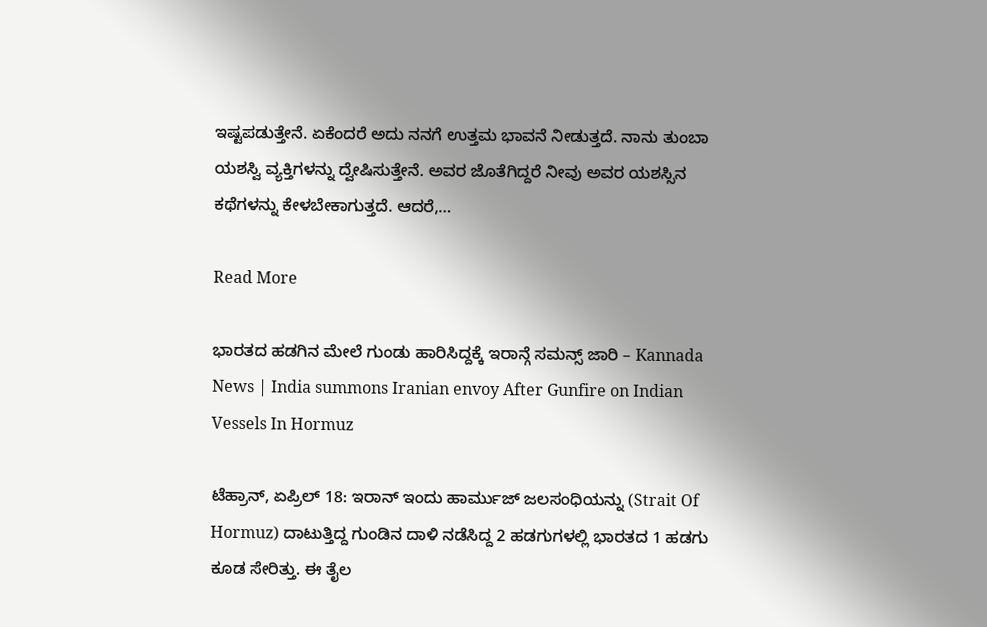ಇಷ್ಟಪಡುತ್ತೇನೆ. ಏಕೆಂದರೆ ಅದು ನನಗೆ ಉತ್ತಮ ಭಾವನೆ ನೀಡುತ್ತದೆ. ನಾನು ತುಂಬಾ ಯಶಸ್ವಿ ವ್ಯಕ್ತಿಗಳನ್ನು ದ್ವೇಷಿಸುತ್ತೇನೆ. ಅವರ ಜೊತೆಗಿದ್ದರೆ ನೀವು ಅವರ ಯಶಸ್ಸಿನ ಕಥೆಗಳನ್ನು ಕೇಳಬೇಕಾಗುತ್ತದೆ. ಆದರೆ,…

Read More

ಭಾರತದ ಹಡಗಿನ ಮೇಲೆ ಗುಂಡು ಹಾರಿಸಿದ್ದಕ್ಕೆ ಇರಾನ್ಗೆ ಸಮನ್ಸ್ ಜಾರಿ – Kannada News | India summons Iranian envoy After Gunfire on Indian Vessels In Hormuz

ಟೆಹ್ರಾನ್, ಏಪ್ರಿಲ್ 18: ಇರಾನ್ ಇಂದು ಹಾರ್ಮುಜ್ ಜಲಸಂಧಿಯನ್ನು (Strait Of Hormuz) ದಾಟುತ್ತಿದ್ದ ಗುಂಡಿನ ದಾಳಿ ನಡೆಸಿದ್ದ 2 ಹಡಗುಗಳಲ್ಲಿ ಭಾರತದ 1 ಹಡಗು ಕೂಡ ಸೇರಿತ್ತು. ಈ ತೈಲ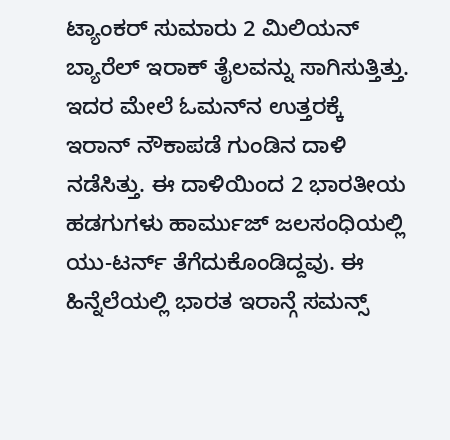ಟ್ಯಾಂಕರ್ ಸುಮಾರು 2 ಮಿಲಿಯನ್ ಬ್ಯಾರೆಲ್ ಇರಾಕ್ ತೈಲವನ್ನು ಸಾಗಿಸುತ್ತಿತ್ತು. ಇದರ ಮೇಲೆ ಓಮನ್‌ನ ಉತ್ತರಕ್ಕೆ ಇರಾನ್ ನೌಕಾಪಡೆ ಗುಂಡಿನ ದಾಳಿ ನಡೆಸಿತ್ತು. ಈ ದಾಳಿಯಿಂದ 2 ಭಾರತೀಯ ಹಡಗುಗಳು ಹಾರ್ಮುಜ್ ಜಲಸಂಧಿಯಲ್ಲಿ ಯು-ಟರ್ನ್ ತೆಗೆದುಕೊಂಡಿದ್ದವು. ಈ ಹಿನ್ನೆಲೆಯಲ್ಲಿ ಭಾರತ ಇರಾನ್ಗೆ ಸಮನ್ಸ್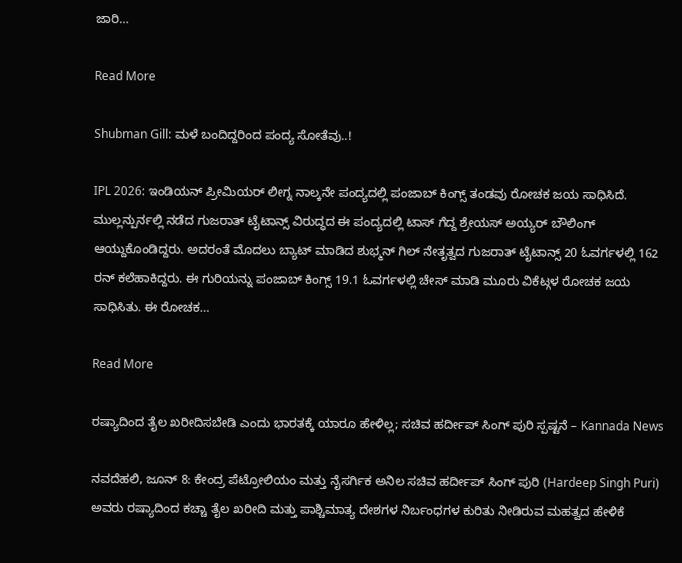ಜಾರಿ…

Read More

Shubman Gill: ಮಳೆ ಬಂದಿದ್ದರಿಂದ ಪಂದ್ಯ ಸೋತೆವು..!

IPL 2026: ಇಂಡಿಯನ್ ಪ್ರೀಮಿಯರ್ ಲೀಗ್ನ ನಾಲ್ಕನೇ ಪಂದ್ಯದಲ್ಲಿ ಪಂಜಾಬ್ ಕಿಂಗ್ಸ್ ತಂಡವು ರೋಚಕ ಜಯ ಸಾಧಿಸಿದೆ. ಮುಲ್ಲನ್ಪುರ್ನಲ್ಲಿ ನಡೆದ ಗುಜರಾತ್ ಟೈಟಾನ್ಸ್ ವಿರುದ್ಧದ ಈ ಪಂದ್ಯದಲ್ಲಿ ಟಾಸ್ ಗೆದ್ದ ಶ್ರೇಯಸ್ ಅಯ್ಯರ್ ಬೌಲಿಂಗ್ ಆಯ್ದುಕೊಂಡಿದ್ದರು. ಅದರಂತೆ ಮೊದಲು ಬ್ಯಾಟ್ ಮಾಡಿದ ಶುಭ್ಮನ್ ಗಿಲ್ ನೇತೃತ್ವದ ಗುಜರಾತ್ ಟೈಟಾನ್ಸ್ 20 ಓವರ್ಗಳಲ್ಲಿ 162 ರನ್ ಕಲೆಹಾಕಿದ್ದರು. ಈ ಗುರಿಯನ್ನು ಪಂಜಾಬ್ ಕಿಂಗ್ಸ್ 19.1 ಓವರ್ಗಳಲ್ಲಿ ಚೇಸ್ ಮಾಡಿ ಮೂರು ವಿಕೆಟ್ಗಳ ರೋಚಕ ಜಯ ಸಾಧಿಸಿತು. ಈ ರೋಚಕ…

Read More

ರಷ್ಯಾದಿಂದ ತೈಲ ಖರೀದಿಸಬೇಡಿ ಎಂದು ಭಾರತಕ್ಕೆ ಯಾರೂ ಹೇಳಿಲ್ಲ; ಸಚಿವ ಹರ್ದೀಪ್ ಸಿಂಗ್ ಪುರಿ ಸ್ಪಷ್ಟನೆ – Kannada News

ನವದೆಹಲಿ, ಜೂನ್ 8: ಕೇಂದ್ರ ಪೆಟ್ರೋಲಿಯಂ ಮತ್ತು ನೈಸರ್ಗಿಕ ಅನಿಲ ಸಚಿವ ಹರ್ದೀಪ್ ಸಿಂಗ್ ಪುರಿ (Hardeep Singh Puri) ಅವರು ರಷ್ಯಾದಿಂದ ಕಚ್ಚಾ ತೈಲ ಖರೀದಿ ಮತ್ತು ಪಾಶ್ಚಿಮಾತ್ಯ ದೇಶಗಳ ನಿರ್ಬಂಧಗಳ ಕುರಿತು ನೀಡಿರುವ ಮಹತ್ವದ ಹೇಳಿಕೆ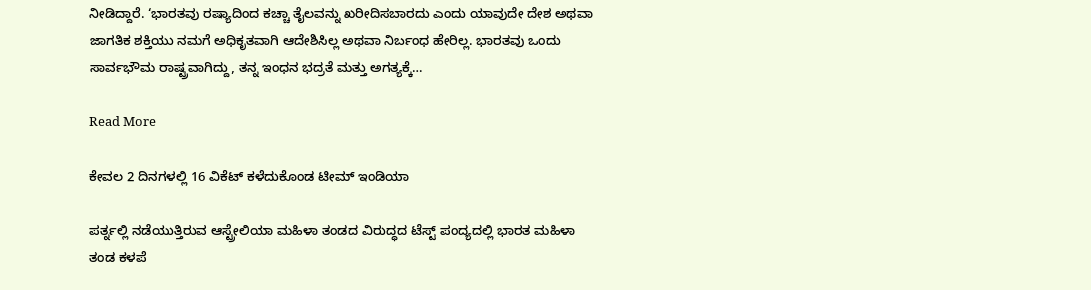ನೀಡಿದ್ದಾರೆ. ‘ಭಾರತವು ರಷ್ಯಾದಿಂದ ಕಚ್ಚಾ ತೈಲವನ್ನು ಖರೀದಿಸಬಾರದು ಎಂದು ಯಾವುದೇ ದೇಶ ಅಥವಾ ಜಾಗತಿಕ ಶಕ್ತಿಯು ನಮಗೆ ಅಧಿಕೃತವಾಗಿ ಆದೇಶಿಸಿಲ್ಲ ಅಥವಾ ನಿರ್ಬಂಧ ಹೇರಿಲ್ಲ. ಭಾರತವು ಒಂದು ಸಾರ್ವಭೌಮ ರಾಷ್ಟ್ರವಾಗಿದ್ದು, ತನ್ನ ಇಂಧನ ಭದ್ರತೆ ಮತ್ತು ಅಗತ್ಯಕ್ಕೆ…

Read More

ಕೇವಲ 2 ದಿನಗಳಲ್ಲಿ 16 ವಿಕೆಟ್ ಕಳೆದುಕೊಂಡ ಟೀಮ್ ಇಂಡಿಯಾ

ಪರ್ತ್ನಲ್ಲಿ ನಡೆಯುತ್ತಿರುವ ಆಸ್ಟ್ರೇಲಿಯಾ ಮಹಿಳಾ ತಂಡದ ವಿರುದ್ಧದ ಟೆಸ್ಟ್ ಪಂದ್ಯದಲ್ಲಿ ಭಾರತ ಮಹಿಳಾ ತಂಡ ಕಳಪೆ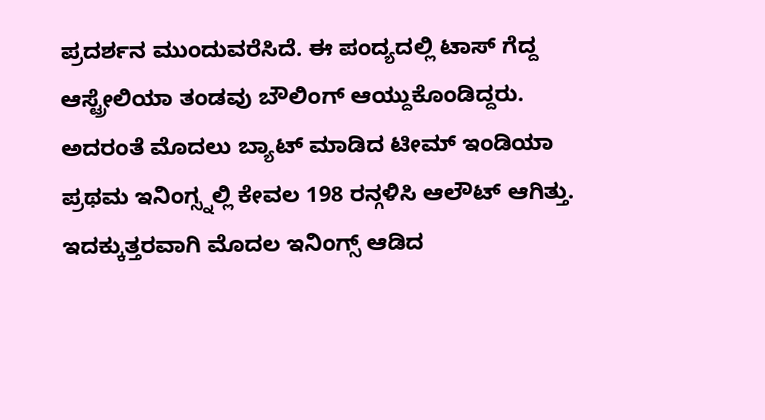ಪ್ರದರ್ಶನ ಮುಂದುವರೆಸಿದೆ. ಈ ಪಂದ್ಯದಲ್ಲಿ ಟಾಸ್ ಗೆದ್ದ ಆಸ್ಟ್ರೇಲಿಯಾ ತಂಡವು ಬೌಲಿಂಗ್ ಆಯ್ದುಕೊಂಡಿದ್ದರು. ಅದರಂತೆ ಮೊದಲು ಬ್ಯಾಟ್ ಮಾಡಿದ ಟೀಮ್ ಇಂಡಿಯಾ ಪ್ರಥಮ ಇನಿಂಗ್ಸ್ನಲ್ಲಿ ಕೇವಲ 198 ರನ್ಗಳಿಸಿ ಆಲೌಟ್ ಆಗಿತ್ತು. ಇದಕ್ಕುತ್ತರವಾಗಿ ಮೊದಲ ಇನಿಂಗ್ಸ್ ಆಡಿದ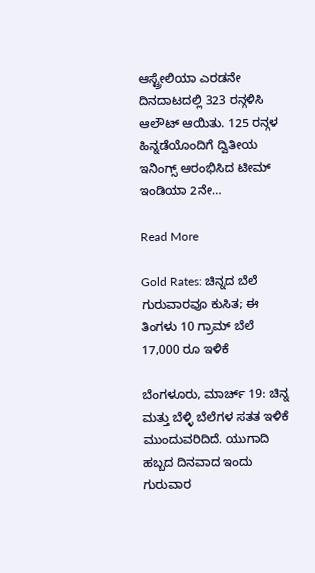ಆಸ್ಟ್ರೇಲಿಯಾ ಎರಡನೇ ದಿನದಾಟದಲ್ಲಿ 323 ರನ್ಗಳಿಸಿ ಆಲೌಟ್ ಆಯಿತು. 125 ರನ್ಗಳ ಹಿನ್ನಡೆಯೊಂದಿಗೆ ದ್ವಿತೀಯ ಇನಿಂಗ್ಸ್ ಆರಂಭಿಸಿದ ಟೀಮ್ ಇಂಡಿಯಾ 2ನೇ…

Read More

Gold Rates: ಚಿನ್ನದ ಬೆಲೆ ಗುರುವಾರವೂ ಕುಸಿತ; ಈ ತಿಂಗಳು 10 ಗ್ರಾಮ್ ಬೆಲೆ 17,000 ರೂ ಇಳಿಕೆ

ಬೆಂಗಳೂರು, ಮಾರ್ಚ್ 19: ಚಿನ್ನ ಮತ್ತು ಬೆಳ್ಳಿ ಬೆಲೆಗಳ ಸತತ ಇಳಿಕೆ ಮುಂದುವರಿದಿದೆ. ಯುಗಾದಿ ಹಬ್ಬದ ದಿನವಾದ ಇಂದು ಗುರುವಾರ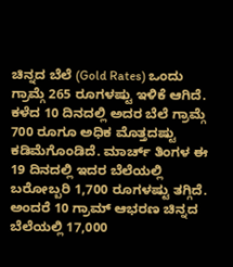ಚಿನ್ನದ ಬೆಲೆ (Gold Rates) ಒಂದು ಗ್ರಾಮ್ಗೆ 265 ರೂಗಳಷ್ಟು ಇಳಿಕೆ ಆಗಿದೆ. ಕಳೆದ 10 ದಿನದಲ್ಲಿ ಅದರ ಬೆಲೆ ಗ್ರಾಮ್ಗೆ 700 ರೂಗೂ ಅಧಿಕ ಮೊತ್ತದಷ್ಟು ಕಡಿಮೆಗೊಂಡಿದೆ. ಮಾರ್ಚ್ ತಿಂಗಳ ಈ 19 ದಿನದಲ್ಲಿ ಇದರ ಬೆಲೆಯಲ್ಲಿ ಬರೋಬ್ಬರಿ 1,700 ರೂಗಳಷ್ಟು ತಗ್ಗಿದೆ. ಅಂದರೆ 10 ಗ್ರಾಮ್ ಆಭರಣ ಚಿನ್ನದ ಬೆಲೆಯಲ್ಲಿ 17,000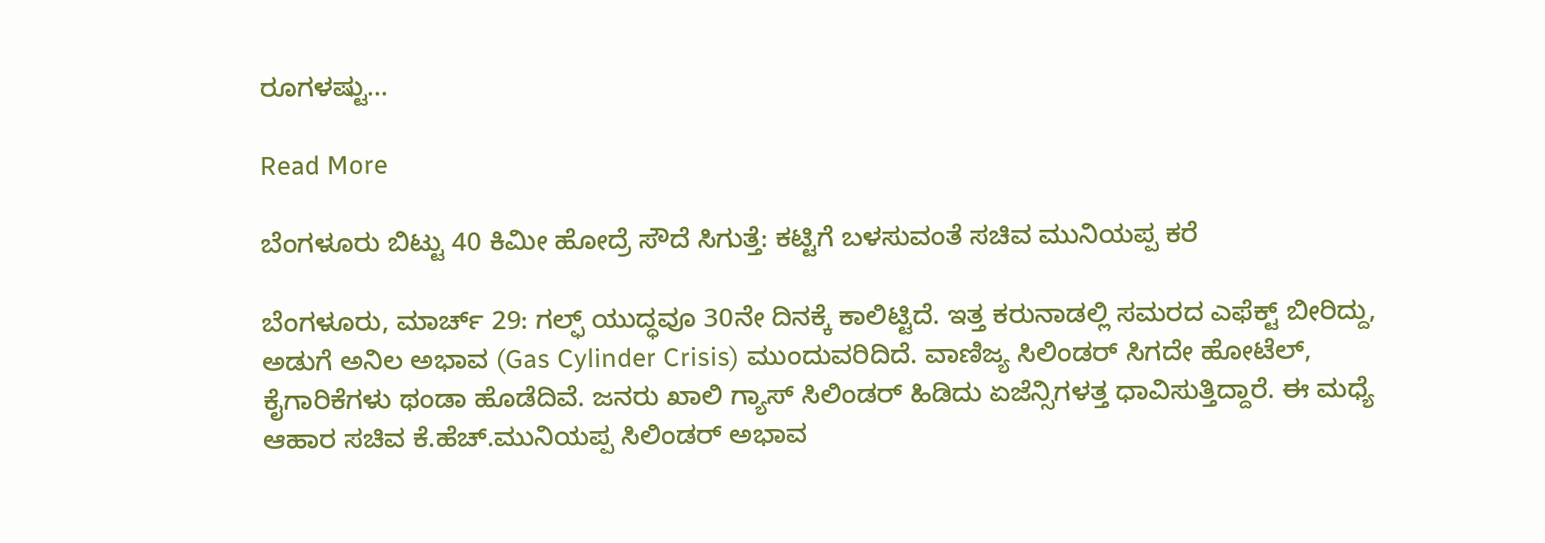ರೂಗಳಷ್ಟು…

Read More

ಬೆಂಗಳೂರು ಬಿಟ್ಟು 40 ಕಿಮೀ ಹೋದ್ರೆ ಸೌದೆ ಸಿಗುತ್ತೆ: ಕಟ್ಟಿಗೆ ಬಳಸುವಂತೆ ಸಚಿವ ಮುನಿಯಪ್ಪ ಕರೆ

ಬೆಂಗಳೂರು, ಮಾರ್ಚ್ 29: ಗಲ್ಫ್ ಯುದ್ಧವೂ 30ನೇ ದಿನಕ್ಕೆ ಕಾಲಿಟ್ಟಿದೆ. ಇತ್ತ ಕರುನಾಡಲ್ಲಿ ಸಮರದ ಎಫೆಕ್ಟ್ ಬೀರಿದ್ದು, ಅಡುಗೆ ಅನಿಲ ಅಭಾವ (Gas Cylinder Crisis) ಮುಂದುವರಿದಿದೆ. ವಾಣಿಜ್ಯ ಸಿಲಿಂಡರ್ ಸಿಗದೇ ಹೋಟೆಲ್, ಕೈಗಾರಿಕೆಗಳು ಥಂಡಾ ಹೊಡೆದಿವೆ. ಜನರು ಖಾಲಿ ಗ್ಯಾಸ್ ಸಿಲಿಂಡರ್ ಹಿಡಿದು ಏಜೆನ್ಸಿಗಳತ್ತ ಧಾವಿಸುತ್ತಿದ್ದಾರೆ. ಈ ಮಧ್ಯೆ ಆಹಾರ ಸಚಿವ ಕೆ.ಹೆಚ್.ಮುನಿಯಪ್ಪ ಸಿಲಿಂಡರ್ ಅಭಾವ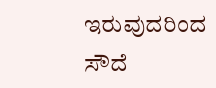ಇರುವುದರಿಂದ ಸೌದೆ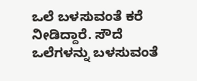ಒಲೆ ಬಳಸುವಂತೆ ಕರೆ ನೀಡಿದ್ದಾರೆ. ಸೌದೆ ಒಲೆಗಳನ್ನು ಬಳಸುವಂತೆ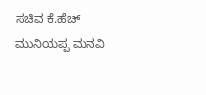ಸಚಿವ ಕೆ.ಹೆಚ್ ಮುನಿಯಪ್ಪ ಮನವಿ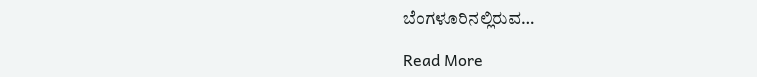ಬೆಂಗಳೂರಿನಲ್ಲಿರುವ…

Read More